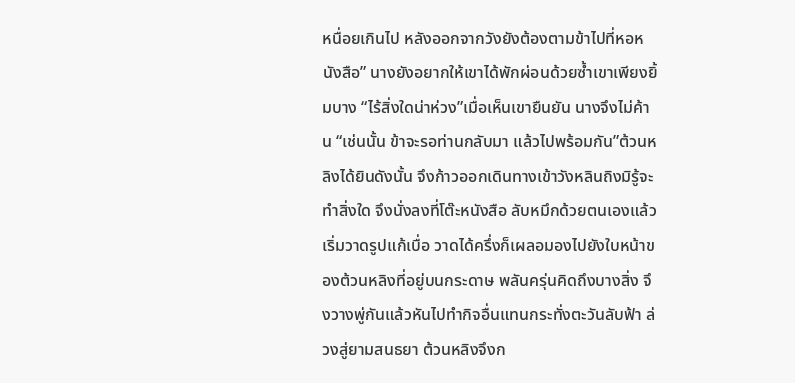หนื่อยเกินไป หลังออกจากวังยังต้องตามข้าไปที่หอหนังสือ” นางยังอยากให้เขาได้พักผ่อนด้วยซ้ำเขาเพียงยิ้มบาง “ไร้สิ่งใดน่าห่วง”เมื่อเห็นเขายืนยัน นางจึงไม่ค้าน “เช่นนั้น ข้าจะรอท่านกลับมา แล้วไปพร้อมกัน”ต้วนหลิงได้ยินดังนั้น จึงก้าวออกเดินทางเข้าวังหลินถิงมิรู้จะทำสิ่งใด จึงนั่งลงที่โต๊ะหนังสือ ลับหมึกด้วยตนเองแล้วเริ่มวาดรูปแก้เบื่อ วาดได้ครึ่งก็เผลอมองไปยังใบหน้าของต้วนหลิงที่อยู่บนกระดาษ พลันครุ่นคิดถึงบางสิ่ง จึงวางพู่กันแล้วหันไปทำกิจอื่นแทนกระทั่งตะวันลับฟ้า ล่วงสู่ยามสนธยา ต้วนหลิงจึงก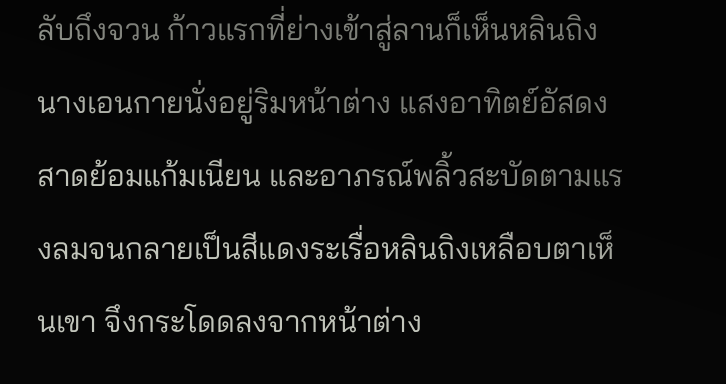ลับถึงจวน ก้าวแรกที่ย่างเข้าสู่ลานก็เห็นหลินถิง นางเอนกายนั่งอยู่ริมหน้าต่าง แสงอาทิตย์อัสดงสาดย้อมแก้มเนียน และอาภรณ์พลิ้วสะบัดตามแรงลมจนกลายเป็นสีแดงระเรื่อหลินถิงเหลือบตาเห็นเขา จึงกระโดดลงจากหน้าต่าง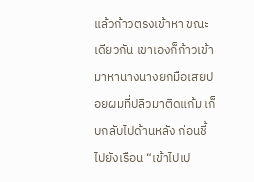แล้วก้าวตรงเข้าหา ขณะเดียวกัน เขาเองก็ก้าวเข้ามาหานางนางยกมือเสยปอยผมที่ปลิวมาติดแก้ม เก็บกลับไปด้านหลัง ก่อนชี้ไปยังเรือน “เข้าไปเป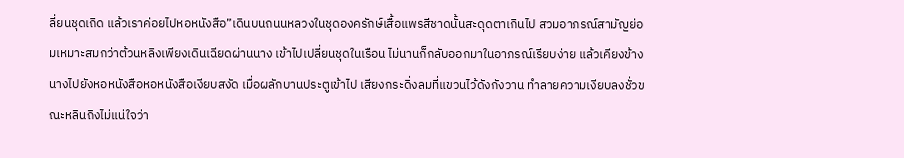ลี่ยนชุดเถิด แล้วเราค่อยไปหอหนังสือ”เดินบนถนนหลวงในชุดองครักษ์เสื้อแพรสีชาดนั้นสะดุดตาเกินไป สวมอาภรณ์สามัญย่อมเหมาะสมกว่าต้วนหลิงเพียงเดินเฉียดผ่านนาง เข้าไปเปลี่ยนชุดในเรือน ไม่นานก็กลับออกมาในอาภรณ์เรียบง่าย แล้วเคียงข้างนางไปยังหอหนังสือหอหนังสือเงียบสงัด เมื่อผลักบานประตูเข้าไป เสียงกระดิ่งลมที่แขวนไว้ดังกังวาน ทำลายความเงียบลงชั่วขณะหลินถิงไม่แน่ใจว่า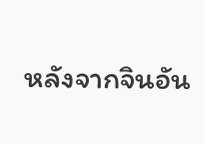หลังจากจินอัน